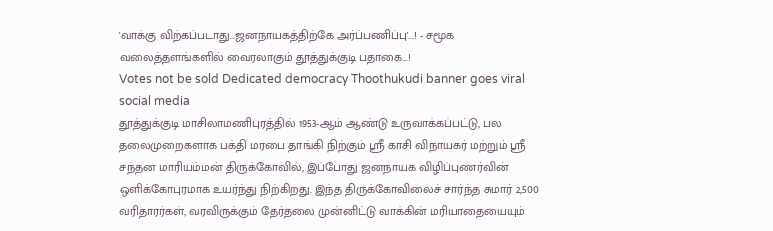'வாக்கு விற்கப்படாது...ஜனநாயகத்திற்கே அர்ப்பணிப்பு'...! - சமூக வலைத்தளங்களில் வைரலாகும் தூத்துக்குடி பதாகை...!
Votes not be sold Dedicated democracy Thoothukudi banner goes viral social media
தூத்துக்குடி மாசிலாமணிபுரத்தில் 1953-ஆம் ஆண்டு உருவாக்கப்பட்டு, பல தலைமுறைகளாக பக்தி மரபை தாங்கி நிற்கும் ஸ்ரீ காசி விநாயகர் மற்றும் ஸ்ரீ சந்தன மாரியம்மன் திருக்கோவில், இப்போது ஜனநாயக விழிப்புணர்வின் ஒளிக்கோபுரமாக உயர்ந்து நிற்கிறது. இந்த திருக்கோவிலைச் சார்ந்த சுமார் 2,500 வரிதாரர்கள், வரவிருக்கும் தேர்தலை முன்னிட்டு வாக்கின் மரியாதையையும்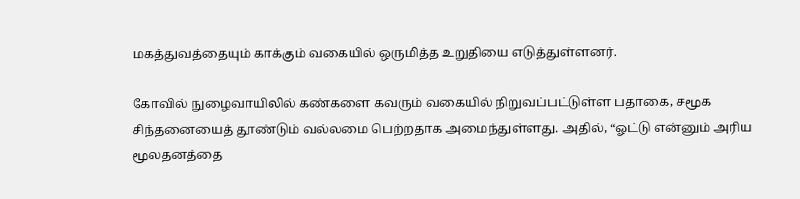மகத்துவத்தையும் காக்கும் வகையில் ஒருமித்த உறுதியை எடுத்துள்ளனர்.

கோவில் நுழைவாயிலில் கண்களை கவரும் வகையில் நிறுவப்பட்டுள்ள பதாகை, சமூக சிந்தனையைத் தூண்டும் வல்லமை பெற்றதாக அமைந்துள்ளது. அதில், “ஓட்டு என்னும் அரிய மூலதனத்தை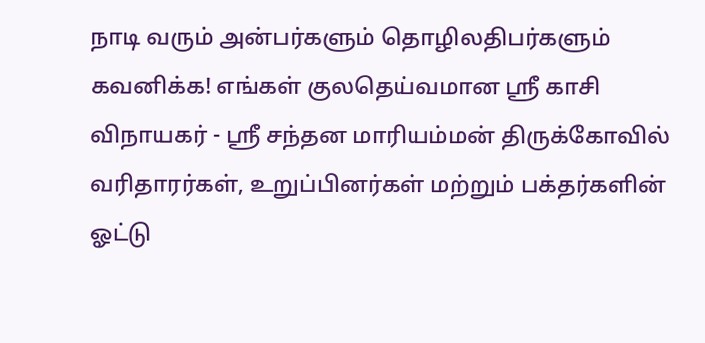நாடி வரும் அன்பர்களும் தொழிலதிபர்களும் கவனிக்க! எங்கள் குலதெய்வமான ஸ்ரீ காசி விநாயகர் - ஸ்ரீ சந்தன மாரியம்மன் திருக்கோவில் வரிதாரர்கள், உறுப்பினர்கள் மற்றும் பக்தர்களின் ஓட்டு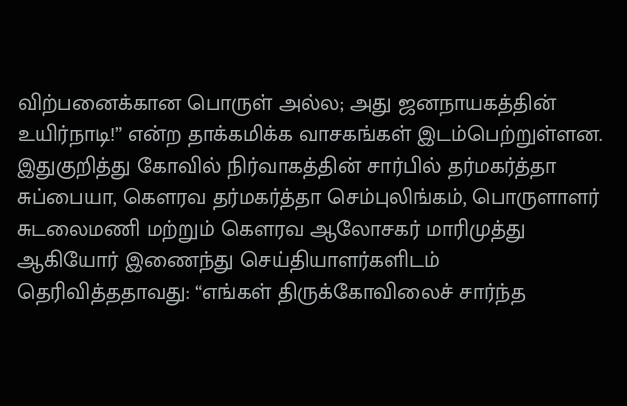விற்பனைக்கான பொருள் அல்ல; அது ஜனநாயகத்தின் உயிர்நாடி!” என்ற தாக்கமிக்க வாசகங்கள் இடம்பெற்றுள்ளன.
இதுகுறித்து கோவில் நிர்வாகத்தின் சார்பில் தர்மகர்த்தா சுப்பையா, கௌரவ தர்மகர்த்தா செம்புலிங்கம், பொருளாளர் சுடலைமணி மற்றும் கௌரவ ஆலோசகர் மாரிமுத்து ஆகியோர் இணைந்து செய்தியாளர்களிடம் தெரிவித்ததாவது: “எங்கள் திருக்கோவிலைச் சார்ந்த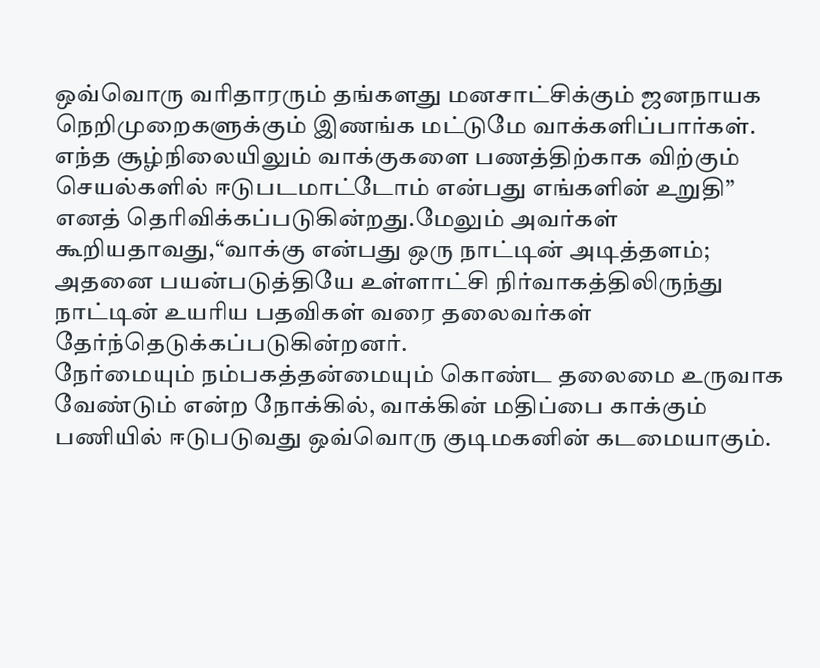ஒவ்வொரு வரிதாரரும் தங்களது மனசாட்சிக்கும் ஜனநாயக நெறிமுறைகளுக்கும் இணங்க மட்டுமே வாக்களிப்பார்கள்.
எந்த சூழ்நிலையிலும் வாக்குகளை பணத்திற்காக விற்கும் செயல்களில் ஈடுபடமாட்டோம் என்பது எங்களின் உறுதி” எனத் தெரிவிக்கப்படுகின்றது.மேலும் அவர்கள் கூறியதாவது,“வாக்கு என்பது ஒரு நாட்டின் அடித்தளம்; அதனை பயன்படுத்தியே உள்ளாட்சி நிர்வாகத்திலிருந்து நாட்டின் உயரிய பதவிகள் வரை தலைவர்கள் தேர்ந்தெடுக்கப்படுகின்றனர்.
நேர்மையும் நம்பகத்தன்மையும் கொண்ட தலைமை உருவாக வேண்டும் என்ற நோக்கில், வாக்கின் மதிப்பை காக்கும் பணியில் ஈடுபடுவது ஒவ்வொரு குடிமகனின் கடமையாகும்.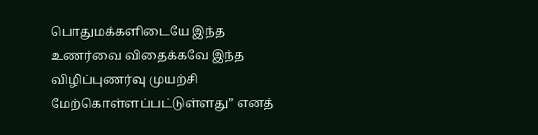பொதுமக்களிடையே இந்த உணர்வை விதைக்கவே இந்த விழிப்புணர்வு முயற்சி மேற்கொள்ளப்பட்டுள்ளது” எனத்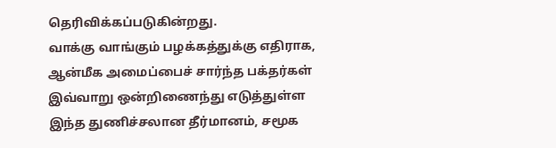தெரிவிக்கப்படுகின்றது.
வாக்கு வாங்கும் பழக்கத்துக்கு எதிராக, ஆன்மீக அமைப்பைச் சார்ந்த பக்தர்கள் இவ்வாறு ஒன்றிணைந்து எடுத்துள்ள இந்த துணிச்சலான தீர்மானம், சமூக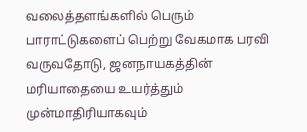வலைத்தளங்களில் பெரும் பாராட்டுகளைப் பெற்று வேகமாக பரவி வருவதோடு, ஜனநாயகத்தின் மரியாதையை உயர்த்தும் முன்மாதிரியாகவும்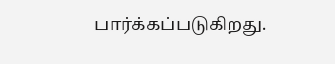பார்க்கப்படுகிறது.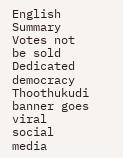English Summary
Votes not be sold Dedicated democracy Thoothukudi banner goes viral social media